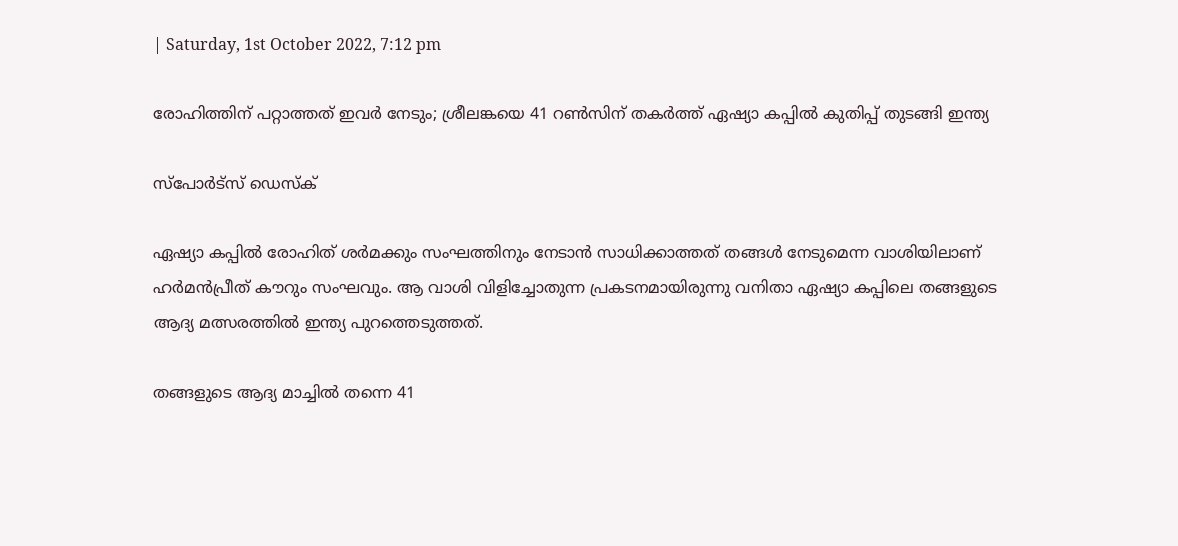| Saturday, 1st October 2022, 7:12 pm

രോഹിത്തിന് പറ്റാത്തത് ഇവര്‍ നേടും; ശ്രീലങ്കയെ 41 റണ്‍സിന് തകര്‍ത്ത് ഏഷ്യാ കപ്പില്‍ കുതിപ്പ് തുടങ്ങി ഇന്ത്യ

സ്പോര്‍ട്സ് ഡെസ്‌ക്

ഏഷ്യാ കപ്പില്‍ രോഹിത് ശര്‍മക്കും സംഘത്തിനും നേടാന്‍ സാധിക്കാത്തത് തങ്ങള്‍ നേടുമെന്ന വാശിയിലാണ് ഹര്‍മന്‍പ്രീത് കൗറും സംഘവും. ആ വാശി വിളിച്ചോതുന്ന പ്രകടനമായിരുന്നു വനിതാ ഏഷ്യാ കപ്പിലെ തങ്ങളുടെ ആദ്യ മത്സരത്തില്‍ ഇന്ത്യ പുറത്തെടുത്തത്.

തങ്ങളുടെ ആദ്യ മാച്ചില്‍ തന്നെ 41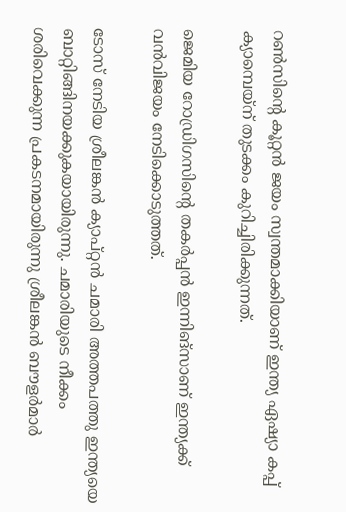റണ്‍സിന്റെ കൂറ്റന്‍ ജയം സ്വന്തമാക്കിയാണ് ഇന്ത്യ ഏഷ്യാ കപ്പ് ക്യാമ്പെയ്‌ന് തുടക്കം കുറിച്ചിരിക്കുന്നത്.

ജെമിയ റോഡ്രിഗസിന്റെ തകര്‍പ്പന്‍ ഇന്നിങ്‌സാണ് ഇന്ത്യക്ക് വന്‍വിജയം നേടിക്കൊടുത്തത്.

ടോസ് നേടിയ ശ്രീലങ്കന്‍ ക്യാപ്റ്റന്‍ ചമാരി അത്തപത്തു ഇന്ത്യയെ ബാറ്റിങ്ങിനയക്കുകയായിരുന്നു. ചമാരിയുടെ നീക്കം ശരിവെക്കുന്ന പ്രകടനമായിരുന്നു ശ്രീലങ്കന്‍ ബൗളര്‍മാര്‍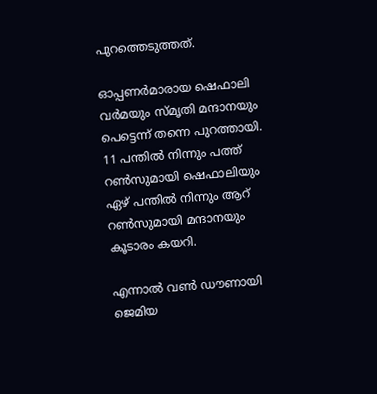പുറത്തെടുത്തത്.

ഓപ്പണര്‍മാരായ ഷെഫാലി വര്‍മയും സ്മൃതി മന്ദാനയും പെട്ടെന്ന് തന്നെ പുറത്തായി. 11 പന്തില്‍ നിന്നും പത്ത് റണ്‍സുമായി ഷെഫാലിയും ഏഴ് പന്തില്‍ നിന്നും ആറ് റണ്‍സുമായി മന്ദാനയും കൂടാരം കയറി.

എന്നാല്‍ വണ്‍ ഡൗണായി ജെമിയ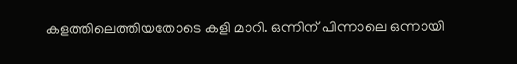കളത്തിലെത്തിയതോടെ കളി മാറി. ഒന്നിന് പിന്നാലെ ഒന്നായി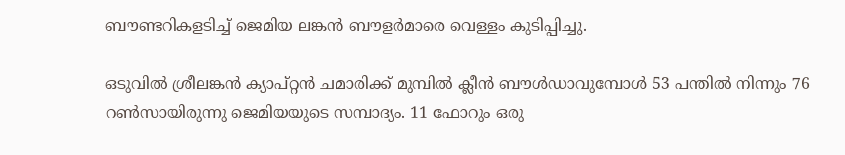ബൗണ്ടറികളടിച്ച് ജെമിയ ലങ്കന്‍ ബൗളര്‍മാരെ വെള്ളം കുടിപ്പിച്ചു.

ഒടുവില്‍ ശ്രീലങ്കന്‍ ക്യാപ്റ്റന്‍ ചമാരിക്ക് മുമ്പില്‍ ക്ലീന്‍ ബൗള്‍ഡാവുമ്പോള്‍ 53 പന്തില്‍ നിന്നും 76 റണ്‍സായിരുന്നു ജെമിയയുടെ സമ്പാദ്യം. 11 ഫോറും ഒരു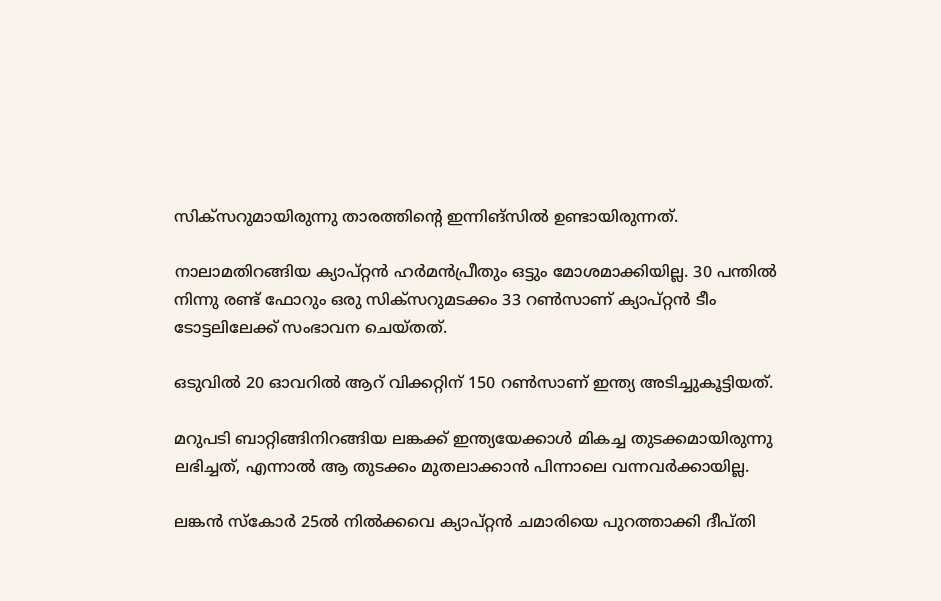സിക്‌സറുമായിരുന്നു താരത്തിന്റെ ഇന്നിങ്‌സില്‍ ഉണ്ടായിരുന്നത്.

നാലാമതിറങ്ങിയ ക്യാപ്റ്റന്‍ ഹര്‍മന്‍പ്രീതും ഒട്ടും മോശമാക്കിയില്ല. 30 പന്തില്‍ നിന്നു രണ്ട് ഫോറും ഒരു സിക്‌സറുമടക്കം 33 റണ്‍സാണ് ക്യാപ്റ്റന്‍ ടീം ടോട്ടലിലേക്ക് സംഭാവന ചെയ്തത്.

ഒടുവില്‍ 20 ഓവറില്‍ ആറ് വിക്കറ്റിന് 150 റണ്‍സാണ് ഇന്ത്യ അടിച്ചുകൂട്ടിയത്.

മറുപടി ബാറ്റിങ്ങിനിറങ്ങിയ ലങ്കക്ക് ഇന്ത്യയേക്കാള്‍ മികച്ച തുടക്കമായിരുന്നു ലഭിച്ചത്, എന്നാല്‍ ആ തുടക്കം മുതലാക്കാന്‍ പിന്നാലെ വന്നവര്‍ക്കായില്ല.

ലങ്കന്‍ സ്‌കോര്‍ 25ല്‍ നില്‍ക്കവെ ക്യാപ്റ്റന്‍ ചമാരിയെ പുറത്താക്കി ദീപ്തി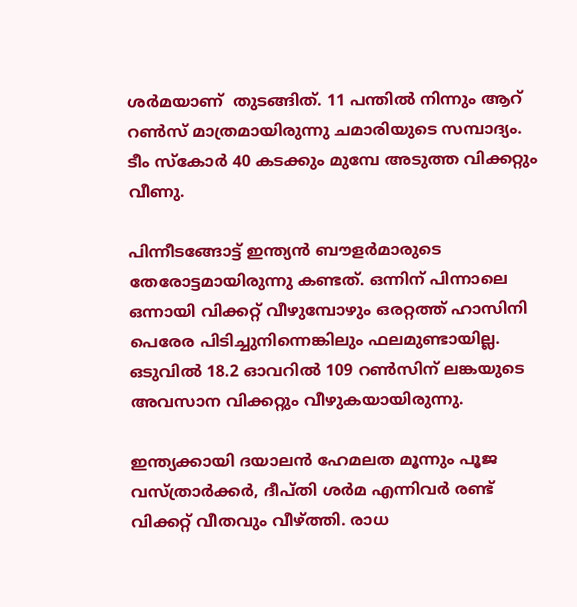ശര്‍മയാണ്  തുടങ്ങിത്. 11 പന്തില്‍ നിന്നും ആറ് റണ്‍സ് മാത്രമായിരുന്നു ചമാരിയുടെ സമ്പാദ്യം. ടീം സ്‌കോര്‍ 40 കടക്കും മുമ്പേ അടുത്ത വിക്കറ്റും വീണു.

പിന്നീടങ്ങോട്ട് ഇന്ത്യന്‍ ബൗളര്‍മാരുടെ തേരോട്ടമായിരുന്നു കണ്ടത്. ഒന്നിന് പിന്നാലെ ഒന്നായി വിക്കറ്റ് വീഴുമ്പോഴും ഒരറ്റത്ത് ഹാസിനി പെരേര പിടിച്ചുനിന്നെങ്കിലും ഫലമുണ്ടായില്ല. ഒടുവില്‍ 18.2 ഓവറില്‍ 109 റണ്‍സിന് ലങ്കയുടെ അവസാന വിക്കറ്റും വീഴുകയായിരുന്നു.

ഇന്ത്യക്കായി ദയാലന്‍ ഹേമലത മൂന്നും പൂജ വസ്ത്രാര്‍ക്കര്‍, ദീപ്തി ശര്‍മ എന്നിവര്‍ രണ്ട് വിക്കറ്റ് വീതവും വീഴ്ത്തി. രാധ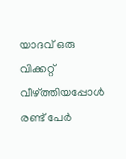യാദവ് ഒരു വിക്കറ്റ് വീഴ്ത്തിയപ്പോള്‍ രണ്ട് പേര്‍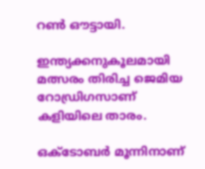റണ്‍ ഔട്ടായി.

ഇന്ത്യക്കനുകൂലമായി മത്സരം തിരിച്ച ജെമിയ റോഡ്രിഗസാണ് കളിയിലെ താരം.

ഒക്ടോബര്‍ മൂന്നിനാണ്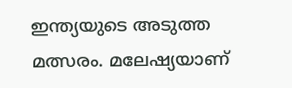ഇന്ത്യയുടെ അടുത്ത മത്സരം. മലേഷ്യയാണ്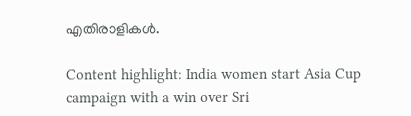എതിരാളികള്‍.

Content highlight: India women start Asia Cup campaign with a win over Sri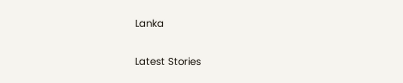Lanka

Latest Stories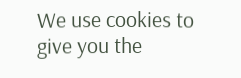We use cookies to give you the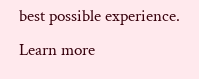best possible experience. Learn more